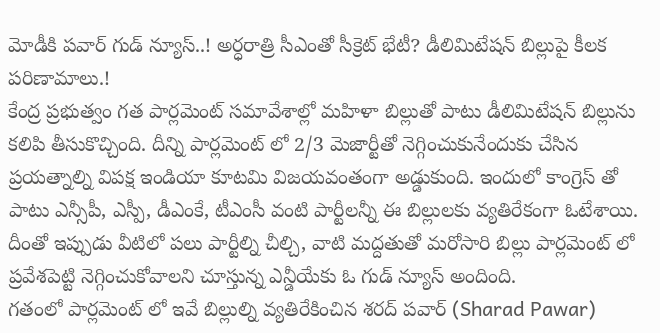మోడీకి పవార్ గుడ్ న్యూస్..! అర్ధరాత్రి సీఎంతో సీక్రెట్ భేటీ? డీలిమిటేషన్ బిల్లుపై కీలక పరిణామాలు.!
కేంద్ర ప్రభుత్వం గత పార్లమెంట్ సమావేశాల్లో మహిళా బిల్లుతో పాటు డీలిమిటేషన్ బిల్లును కలిపి తీసుకొచ్చింది. దీన్ని పార్లమెంట్ లో 2/3 మెజార్టీతో నెగ్గించుకునేందుకు చేసిన ప్రయత్నాల్ని విపక్ష ఇండియా కూటమి విజయవంతంగా అడ్డుకుంది. ఇందులో కాంగ్రెస్ తో పాటు ఎన్సీపీ, ఎస్పీ, డీఎంకే, టీఎంసీ వంటి పార్టీలన్నీ ఈ బిల్లులకు వ్యతిరేకంగా ఓటేశాయి. దీంతో ఇప్పుడు వీటిలో పలు పార్టీల్ని చీల్చి, వాటి మద్దతుతో మరోసారి బిల్లు పార్లమెంట్ లో ప్రవేశపెట్టి నెగ్గించుకోవాలని చూస్తున్న ఎన్డీయేకు ఓ గుడ్ న్యూస్ అందింది.
గతంలో పార్లమెంట్ లో ఇవే బిల్లుల్ని వ్యతిరేకించిన శరద్ పవార్ (Sharad Pawar)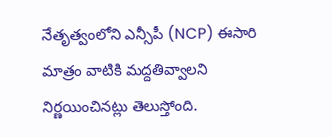నేతృత్వంలోని ఎన్సీపీ (NCP) ఈసారి మాత్రం వాటికి మద్దతివ్వాలని నిర్ణయించినట్లు తెలుస్తోంది.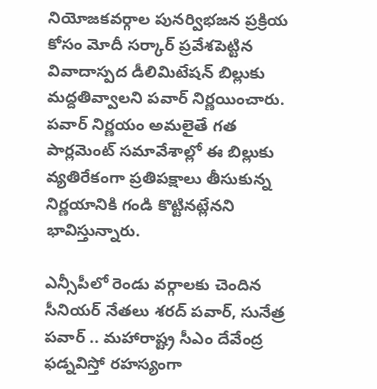నియోజకవర్గాల పునర్విభజన ప్రక్రియ కోసం మోదీ సర్కార్ ప్రవేశపెట్టిన వివాదాస్పద డీలిమిటేషన్ బిల్లుకు మద్దతివ్వాలని పవార్ నిర్ణయించారు. పవార్ నిర్ణయం అమలైతే గత పార్లమెంట్ సమావేశాల్లో ఈ బిల్లుకు వ్యతిరేకంగా ప్రతిపక్షాలు తీసుకున్న నిర్ణయానికి గండి కొట్టినట్లేనని భావిస్తున్నారు.

ఎన్సీపీలో రెండు వర్గాలకు చెందిన సీనియర్ నేతలు శరద్ పవార్, సునేత్ర పవార్ .. మహారాష్ట్ర సీఎం దేవేంద్ర ఫడ్నవిస్తో రహస్యంగా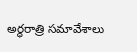అర్ధరాత్రి సమావేశాలు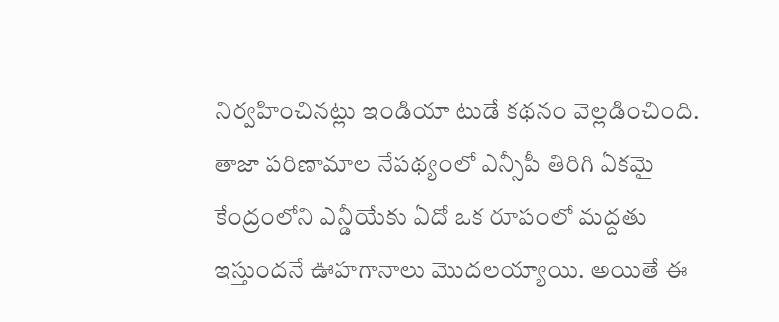నిర్వహించినట్లు ఇండియా టుడే కథనం వెల్లడించింది. తాజా పరిణామాల నేపథ్యంలో ఎన్సీపీ తిరిగి ఏకమై కేంద్రంలోని ఎన్డీయేకు ఏదో ఒక రూపంలో మద్దతు ఇస్తుందనే ఊహగానాలు మొదలయ్యాయి. అయితే ఈ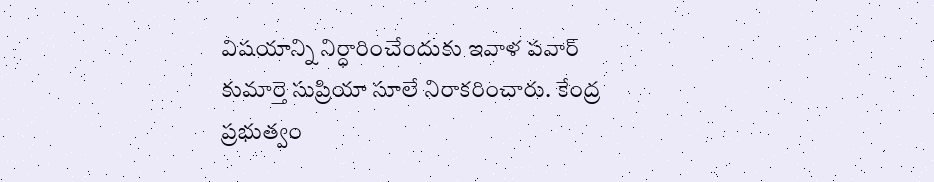విషయాన్ని నిర్ధారించేందుకు ఇవాళ పవార్ కుమార్తె సుప్రియా సూలే నిరాకరించారు. కేంద్ర ప్రభుత్వం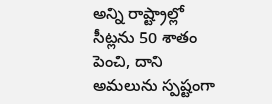అన్ని రాష్ట్రాల్లో సీట్లను 50 శాతం పెంచి, దాని అమలును స్పష్టంగా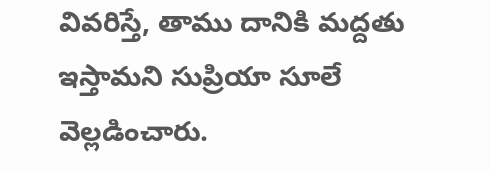వివరిస్తే, తాము దానికి మద్దతు ఇస్తామని సుప్రియా సూలే వెల్లడించారు.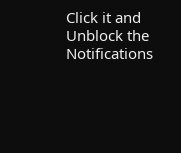Click it and Unblock the Notifications